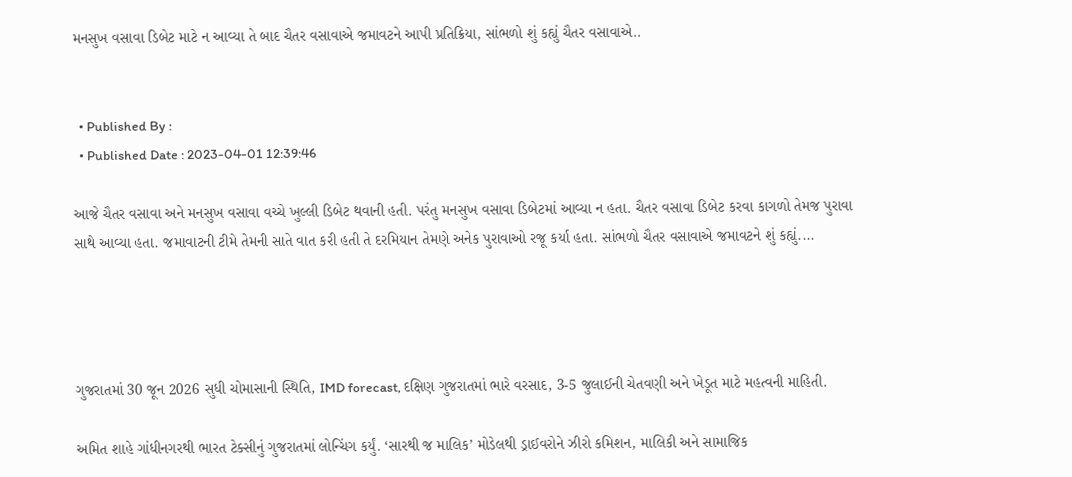મનસુખ વસાવા ડિબેટ માટે ન આવ્યા તે બાદ ચૈતર વસાવાએ જમાવટને આપી પ્રતિક્રિયા, સાંભળો શું કહ્યું ચૈતર વસાવાએ..


  • Published By :
  • Published Date : 2023-04-01 12:39:46

આજે ચૈતર વસાવા અને મનસુખ વસાવા વચ્ચે ખુલ્લી ડિબેટ થવાની હતી. પરંતુ મનસુખ વસાવા ડિબેટમાં આવ્યા ન હતા. ચૈતર વસાવા ડિબેટ કરવા કાગળો તેમજ પુરાવા સાથે આવ્યા હતા. જમાવાટની ટીમે તેમની સાતે વાત કરી હતી તે દરમિયાન તેમણે અનેક પુરાવાઓ રજૂ કર્યા હતા. સાંભળો ચૈતર વસાવાએ જમાવટને શું કહ્યું....




ગુજરાતમાં 30 જૂન 2026 સુધી ચોમાસાની સ્થિતિ, IMD forecast, દક્ષિણ ગુજરાતમાં ભારે વરસાદ, 3-5 જુલાઈની ચેતવણી અને ખેડૂત માટે મહત્વની માહિતી.

અમિત શાહે ગાંધીનગરથી ભારત ટેક્સીનું ગુજરાતમાં લોન્ચિંગ કર્યું. ‘સારથી જ માલિક’ મોડેલથી ડ્રાઈવરોને ઝીરો કમિશન, માલિકી અને સામાજિક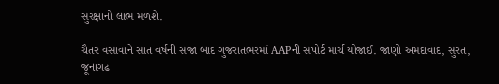સુરક્ષાનો લાભ મળશે.

ચૈતર વસાવાને સાત વર્ષની સજા બાદ ગુજરાતભરમાં AAPની સપોર્ટ માર્ચ યોજાઈ. જાણો અમદાવાદ, સુરત, જૂનાગઢ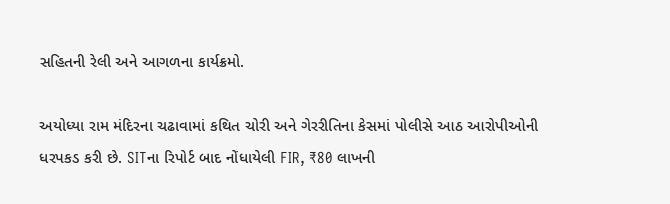સહિતની રેલી અને આગળના કાર્યક્રમો.

અયોધ્યા રામ મંદિરના ચઢાવામાં કથિત ચોરી અને ગેરરીતિના કેસમાં પોલીસે આઠ આરોપીઓની ધરપકડ કરી છે. SITના રિપોર્ટ બાદ નોંધાયેલી FIR, ₹80 લાખની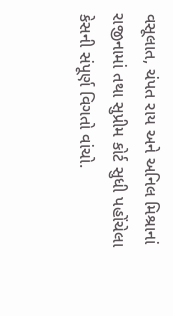વસૂલાત, ચંપત રાય અને અનિલ મિશ્રાનાં રાજીનામાં તથા સુપ્રીમ કોર્ટ સુધી પહોંચેલા કેસની સંપૂર્ણ વિગતો વાંચો.